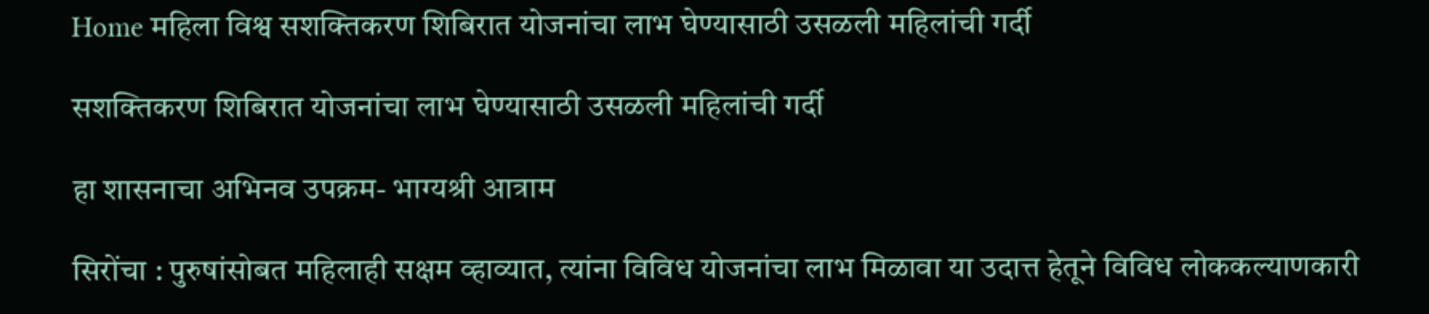Home महिला विश्व सशक्तिकरण शिबिरात योजनांचा लाभ घेण्यासाठी उसळली महिलांची गर्दी

सशक्तिकरण शिबिरात योजनांचा लाभ घेण्यासाठी उसळली महिलांची गर्दी

हा शासनाचा अभिनव उपक्रम- भाग्यश्री आत्राम

सिरोंचा : पुरुषांसोबत महिलाही सक्षम व्हाव्यात, त्यांना विविध योजनांचा लाभ मिळावा या उदात्त हेतूने विविध लोककल्याणकारी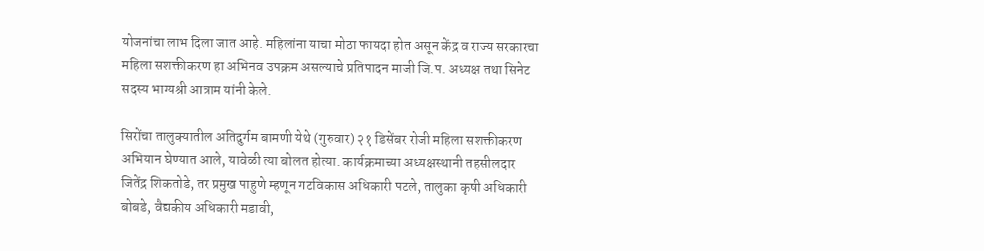योजनांचा लाभ दिला जात आहे. महिलांना याचा मोठा फायदा होत असून केंद्र व राज्य सरकारचा महिला सशक्तीकरण हा अभिनव उपक्रम असल्याचे प्रतिपादन माजी जि.प. अध्यक्ष तथा सिनेट सदस्य भाग्यश्री आत्राम यांनी केले.

सिरोंचा तालुक्यातील अतिदुर्गम बामणी येथे (गुरुवार) २१ डिसेंबर रोजी महिला सशक्तीकरण अभियान घेण्यात आले, यावेळी त्या बोलत होत्या. कार्यक्रमाच्या अध्यक्षस्थानी तहसीलदार जितेंद्र शिकतोडे, तर प्रमुख पाहुणे म्हणून गटविकास अधिकारी पटले, तालुका कृषी अधिकारी बोबडे, वैद्यकीय अधिकारी मडावी,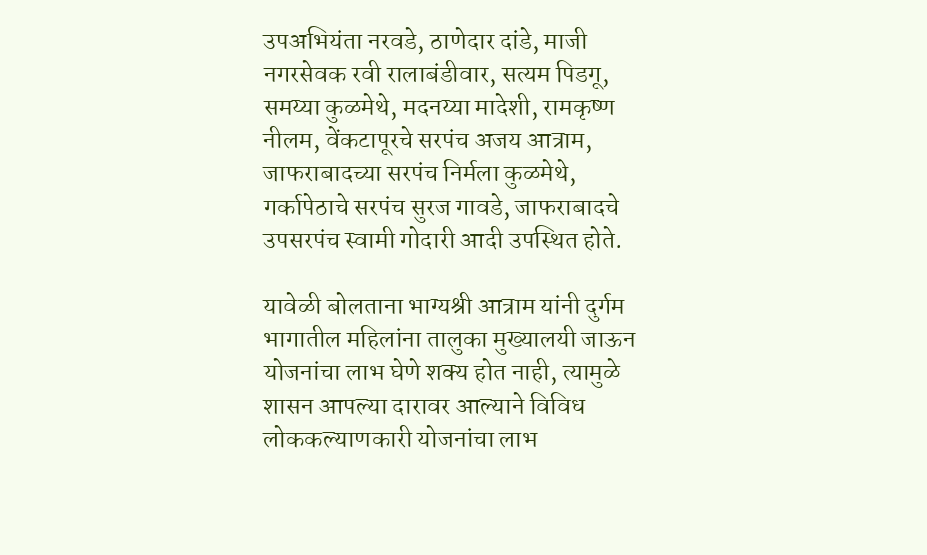उपअभियंता नरवडे, ठाणेदार दांडे, माजी नगरसेवक रवी रालाबंडीवार, सत्यम पिडगू, समय्या कुळमेथे, मदनय्या मादेशी, रामकृष्ण नीलम, वेंकटापूरचे सरपंच अजय आत्राम, जाफराबादच्या सरपंच निर्मला कुळमेथे, गर्कापेठाचे सरपंच सुरज गावडे, जाफराबादचे उपसरपंच स्वामी गोदारी आदी उपस्थित होते.

यावेळी बोलताना भाग्यश्री आत्राम यांनी दुर्गम भागातील महिलांना तालुका मुख्यालयी जाऊन योजनांचा लाभ घेणे शक्य होत नाही, त्यामुळे शासन आपल्या दारावर आल्याने विविध लोककल्याणकारी योजनांचा लाभ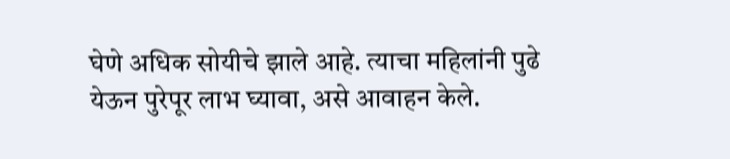घेणे अधिक सोयीचे झाले आहे. त्याचा महिलांनी पुढे येऊन पुरेपूर लाभ घ्यावा, असे आवाहन केले.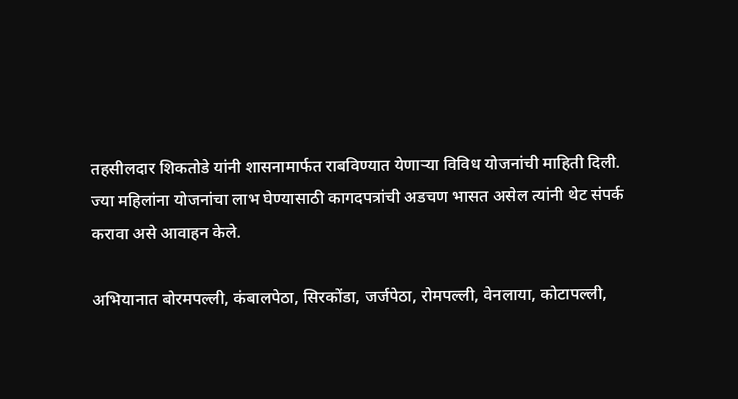तहसीलदार शिकतोडे यांनी शासनामार्फत राबविण्यात येणाऱ्या विविध योजनांची माहिती दिली. ज्या महिलांना योजनांचा लाभ घेण्यासाठी कागदपत्रांची अडचण भासत असेल त्यांनी थेट संपर्क करावा असे आवाहन केले.

अभियानात बोरमपल्ली, कंबालपेठा, सिरकोंडा, जर्जपेठा, रोमपल्ली, वेनलाया, कोटापल्ली,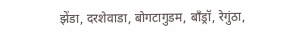झेंडा, दरशेवाडा, बोगटागुडम, बाँड्रॉ, रेगुंठा,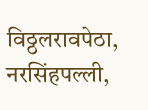विठ्ठलरावपेठा, नरसिंहपल्ली,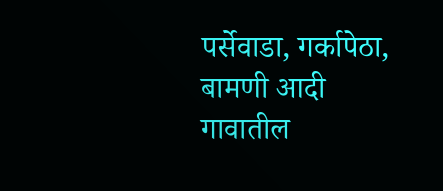पर्सेवाडा, गर्कापेठा, बामणी आदी गावातील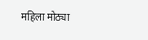महिला मोठ्या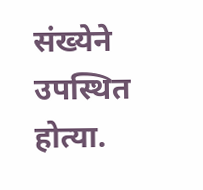संख्येने उपस्थित होत्या.